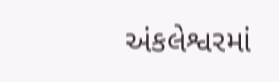અંકલેશ્વરમાં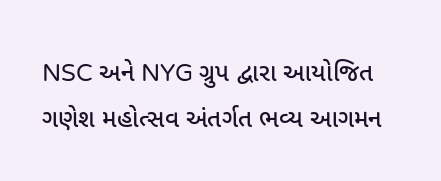NSC અને NYG ગ્રુપ દ્વારા આયોજિત ગણેશ મહોત્સવ અંતર્ગત ભવ્ય આગમન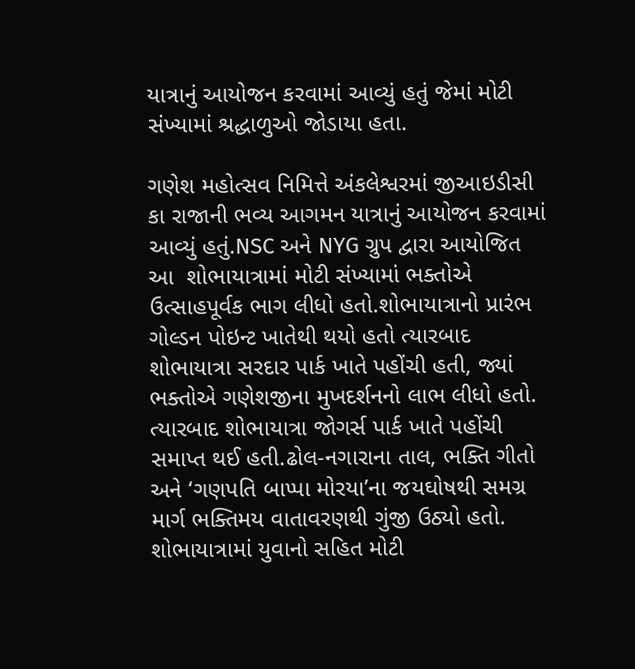યાત્રાનું આયોજન કરવામાં આવ્યું હતું જેમાં મોટી સંખ્યામાં શ્રદ્ધાળુઓ જોડાયા હતા.

ગણેશ મહોત્સવ નિમિત્તે અંકલેશ્વરમાં જીઆઇડીસી કા રાજાની ભવ્ય આગમન યાત્રાનું આયોજન કરવામાં આવ્યું હતું.NSC અને NYG ગ્રુપ દ્વારા આયોજિત આ  શોભાયાત્રામાં મોટી સંખ્યામાં ભક્તોએ ઉત્સાહપૂર્વક ભાગ લીધો હતો.શોભાયાત્રાનો પ્રારંભ ગોલ્ડન પોઇન્ટ ખાતેથી થયો હતો ત્યારબાદ શોભાયાત્રા સરદાર પાર્ક ખાતે પહોંચી હતી, જ્યાં ભક્તોએ ગણેશજીના મુખદર્શનનો લાભ લીધો હતો. ત્યારબાદ શોભાયાત્રા જોગર્સ પાર્ક ખાતે પહોંચી સમાપ્ત થઈ હતી.ઢોલ-નગારાના તાલ, ભક્તિ ગીતો અને ‘ગણપતિ બાપ્પા મોરયા’ના જયઘોષથી સમગ્ર માર્ગ ભક્તિમય વાતાવરણથી ગુંજી ઉઠ્યો હતો. શોભાયાત્રામાં યુવાનો સહિત મોટી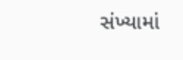સંખ્યામાં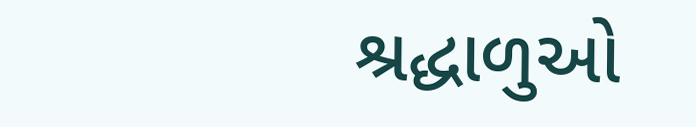શ્રદ્ધાળુઓ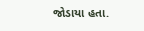જોડાયા હતા.